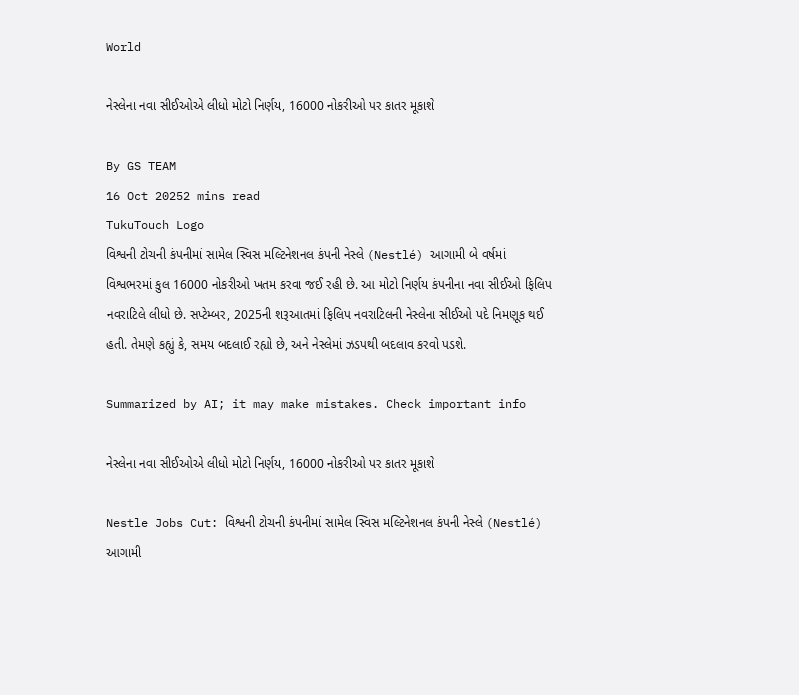World

નેસ્લેના નવા સીઈઓએ લીધો મોટો નિર્ણય, 16000 નોકરીઓ પર કાતર મૂકાશે

By GS TEAM
16 Oct 20252 mins read
TukuTouch Logo
વિશ્વની ટોચની કંપનીમાં સામેલ સ્વિસ મલ્ટિનેશનલ કંપની નેસ્લે (Nestlé) આગામી બે વર્ષમાં વિશ્વભરમાં કુલ 16000 નોકરીઓ ખતમ કરવા જઈ રહી છે. આ મોટો નિર્ણય કંપનીના નવા સીઈઓ ફિલિપ નવરાટિલે લીધો છે. સપ્ટેમ્બર, 2025ની શરૂઆતમાં ફિલિપ નવરાટિલની નેસ્લેના સીઈઓ પદે નિમણૂક થઈ હતી. તેમણે કહ્યું કે, સમય બદલાઈ રહ્યો છે, અને નેસ્લેમાં ઝડપથી બદલાવ કરવો પડશે.

Summarized by AI; it may make mistakes. Check important info

નેસ્લેના નવા સીઈઓએ લીધો મોટો નિર્ણય, 16000 નોકરીઓ પર કાતર મૂકાશે

Nestle Jobs Cut: વિશ્વની ટોચની કંપનીમાં સામેલ સ્વિસ મલ્ટિનેશનલ કંપની નેસ્લે (Nestlé) આગામી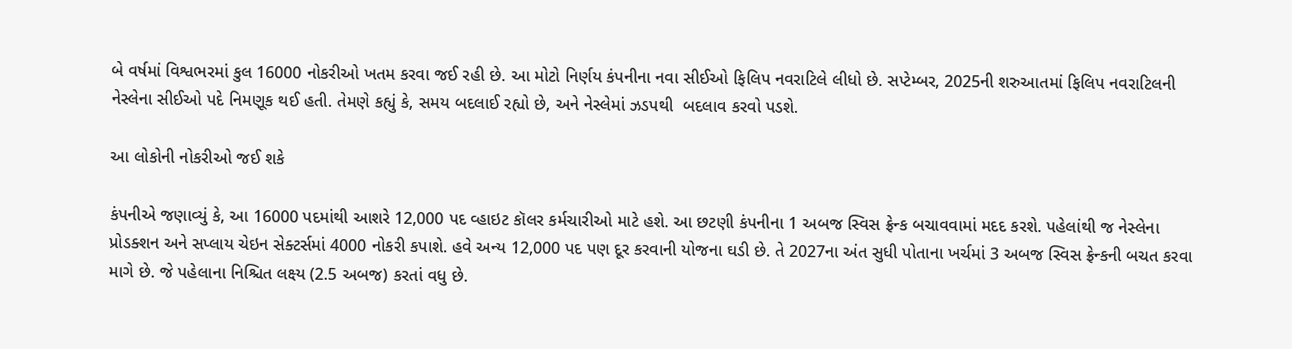બે વર્ષમાં વિશ્વભરમાં કુલ 16000 નોકરીઓ ખતમ કરવા જઈ રહી છે. આ મોટો નિર્ણય કંપનીના નવા સીઈઓ ફિલિપ નવરાટિલે લીધો છે. સપ્ટેમ્બર, 2025ની શરુઆતમાં ફિલિપ નવરાટિલની નેસ્લેના સીઈઓ પદે નિમણૂક થઈ હતી. તેમણે કહ્યું કે, સમય બદલાઈ રહ્યો છે, અને નેસ્લેમાં ઝડપથી  બદલાવ કરવો પડશે.

આ લોકોની નોકરીઓ જઈ શકે

કંપનીએ જણાવ્યું કે, આ 16000 પદમાંથી આશરે 12,000 પદ વ્હાઇટ કૉલર કર્મચારીઓ માટે હશે. આ છટણી કંપનીના 1 અબજ સ્વિસ ફ્રેન્ક બચાવવામાં મદદ કરશે. પહેલાંથી જ નેસ્લેના પ્રોડક્શન અને સપ્લાય ચેઇન સેક્ટર્સમાં 4000 નોકરી કપાશે. હવે અન્ય 12,000 પદ પણ દૂર કરવાની યોજના ઘડી છે. તે 2027ના અંત સુધી પોતાના ખર્ચમાં 3 અબજ સ્વિસ ફ્રેન્કની બચત કરવા માગે છે. જે પહેલાના નિશ્ચિત લક્ષ્ય (2.5 અબજ) કરતાં વધુ છે.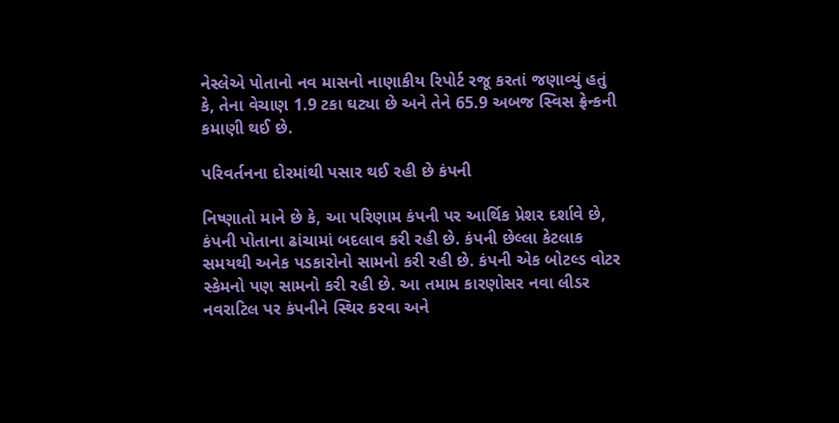નેસ્લેએ પોતાનો નવ માસનો નાણાકીય રિપોર્ટ રજૂ કરતાં જણાવ્યું હતું કે, તેના વેચાણ 1.9 ટકા ઘટ્યા છે અને તેને 65.9 અબજ સ્વિસ ફ્રેન્કની કમાણી થઈ છે.

પરિવર્તનના દોરમાંથી પસાર થઈ રહી છે કંપની

નિષ્ણાતો માને છે કે, આ પરિણામ કંપની પર આર્થિક પ્રેશર દર્શાવે છે, કંપની પોતાના ઢાંચામાં બદલાવ કરી રહી છે. કંપની છેલ્લા કેટલાક સમયથી અનેક પડકારોનો સામનો કરી રહી છે. કંપની એક બોટલ્ડ વોટર સ્કેમનો પણ સામનો કરી રહી છે. આ તમામ કારણોસર નવા લીડર નવરાટિલ પર કંપનીને સ્થિર કરવા અને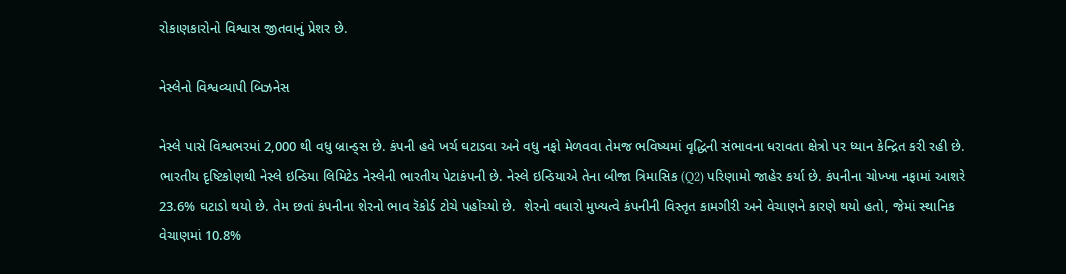રોકાણકારોનો વિશ્વાસ જીતવાનું પ્રેશર છે.

નેસ્લેનો વિશ્વવ્યાપી બિઝનેસ

નેસ્લે પાસે વિશ્વભરમાં 2,000 થી વધુ બ્રાન્ડ્સ છે. કંપની હવે ખર્ચ ઘટાડવા અને વધુ નફો મેળવવા તેમજ ભવિષ્યમાં વૃદ્ધિની સંભાવના ધરાવતા ક્ષેત્રો પર ધ્યાન કેન્દ્રિત કરી રહી છે. ભારતીય દૃષ્ટિકોણથી નેસ્લે ઇન્ડિયા લિમિટેડ નેસ્લેની ભારતીય પેટાકંપની છે. નેસ્લે ઇન્ડિયાએ તેના બીજા ત્રિમાસિક (Q2) પરિણામો જાહેર કર્યા છે. કંપનીના ચોખ્ખા નફામાં આશરે 23.6% ઘટાડો થયો છે. તેમ છતાં કંપનીના શેરનો ભાવ રૅકોર્ડ ટોચે પહોંચ્યો છે.  શેરનો વધારો મુખ્યત્વે કંપનીની વિસ્તૃત કામગીરી અને વેચાણને કારણે થયો હતો, જેમાં સ્થાનિક વેચાણમાં 10.8%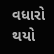વધારો થયો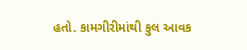હતો. કામગીરીમાંથી કુલ આવક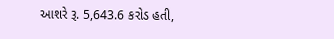આશરે રૂ. 5,643.6 કરોડ હતી,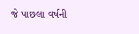જે પાછલા વર્ષની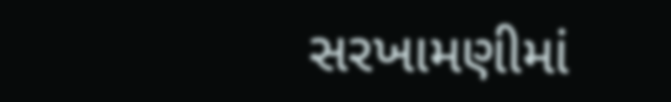સરખામણીમાં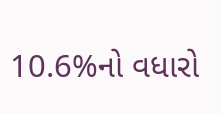10.6%નો વધારો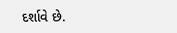દર્શાવે છે.